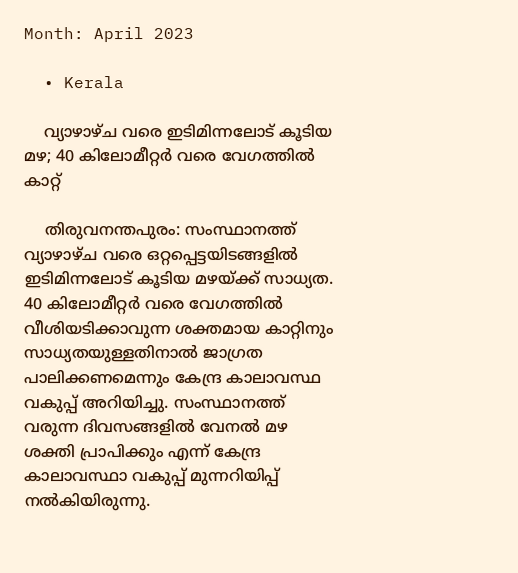Month: April 2023

  • Kerala

    വ്യാഴാഴ്ച വരെ ഇടിമിന്നലോട് കൂടിയ മഴ; 40 കിലോമീറ്റര്‍ വരെ വേഗത്തില്‍ കാറ്റ്

    തിരുവനന്തപുരം: സംസ്ഥാനത്ത് വ്യാഴാഴ്ച വരെ ഒറ്റപ്പെട്ടയിടങ്ങളില്‍ ഇടിമിന്നലോട് കൂടിയ മഴയ്ക്ക് സാധ്യത. 40 കിലോമീറ്റര്‍ വരെ വേഗത്തില്‍ വീശിയടിക്കാവുന്ന ശക്തമായ കാറ്റിനും സാധ്യതയുള്ളതിനാല്‍ ജാഗ്രത പാലിക്കണമെന്നും കേന്ദ്ര കാലാവസ്ഥ വകുപ്പ് അറിയിച്ചു. സംസ്ഥാനത്ത് വരുന്ന ദിവസങ്ങളില്‍ വേനല്‍ മഴ ശക്തി പ്രാപിക്കും എന്ന് കേന്ദ്ര കാലാവസ്ഥാ വകുപ്പ് മുന്നറിയിപ്പ് നല്‍കിയിരുന്നു.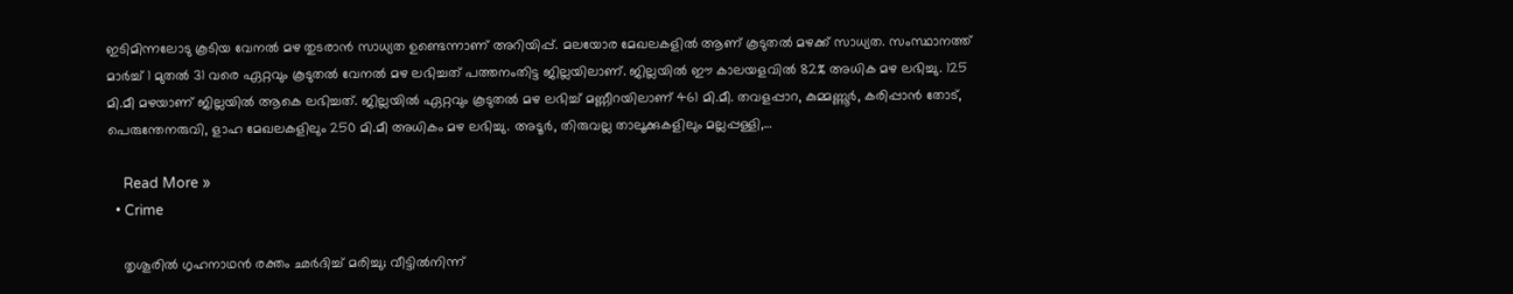ഇടിമിന്നലോടു കൂടിയ വേനല്‍ മഴ തുടരാന്‍ സാധ്യത ഉണ്ടെന്നാണ് അറിയിപ്പ്. മലയോര മേഖലകളില്‍ ആണ് കൂടുതല്‍ മഴക്ക് സാധ്യത. സംസ്ഥാനത്ത് മാര്‍ച്ച് 1 മുതല്‍ 31 വരെ ഏറ്റവും കൂടുതല്‍ വേനല്‍ മഴ ലഭിച്ചത് പത്തനംതിട്ട ജില്ലയിലാണ്. ജില്ലയില്‍ ഈ കാലയളവില്‍ 82% അധിക മഴ ലഭിച്ചു. 125 മി.മീ മഴയാണ് ജില്ലയില്‍ ആകെ ലഭിച്ചത്. ജില്ലയില്‍ ഏറ്റവും കൂടുതല്‍ മഴ ലഭിച്ച് മണ്ണീറയിലാണ് 461 മി.മീ. തവളപ്പാറ, കുമ്മണ്ണൂര്‍, കരിപ്പാന്‍ തോട്, പെരുന്തേനരുവി, ളാഹ മേഖലകളിലും 250 മി.മീ അധികം മഴ ലഭിച്ചു. അടൂര്‍, തിരുവല്ല താലൂക്കുകളിലും മല്ലപ്പള്ളി,…

    Read More »
  • Crime

    തൃശൂരില്‍ ഗൃഹനാഥന്‍ രക്തം ഛര്‍ദിച്ച് മരിച്ചു; വീട്ടില്‍നിന്ന്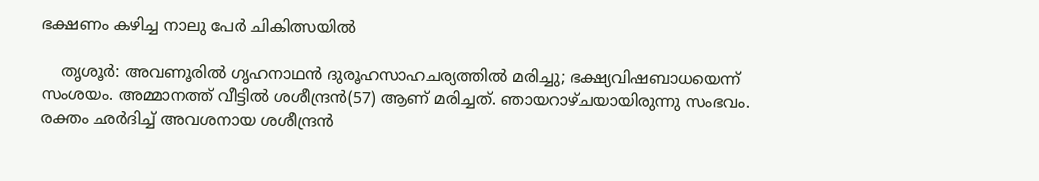ഭക്ഷണം കഴിച്ച നാലു പേര്‍ ചികിത്സയില്‍

    തൃശൂര്‍: അവണൂരില്‍ ഗൃഹനാഥന്‍ ദുരൂഹസാഹചര്യത്തില്‍ മരിച്ചു; ഭക്ഷ്യവിഷബാധയെന്ന് സംശയം. അമ്മാനത്ത് വീട്ടില്‍ ശശീന്ദ്രന്‍(57) ആണ് മരിച്ചത്. ഞായറാഴ്ചയായിരുന്നു സംഭവം. രക്തം ഛര്‍ദിച്ച് അവശനായ ശശീന്ദ്രന്‍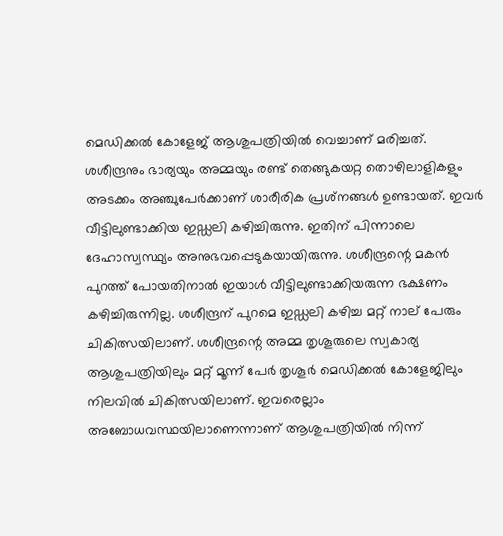മെഡിക്കല്‍ കോളേജ് ആശുപത്രിയില്‍ വെച്ചാണ് മരിച്ചത്. ശശീന്ദ്രനും ഭാര്യയും അമ്മയും രണ്ട് തെങ്ങുകയറ്റ തൊഴിലാളികളും അടക്കം അഞ്ചുപേര്‍ക്കാണ് ശാരീരിക പ്രശ്‌നങ്ങള്‍ ഉണ്ടായത്. ഇവര്‍ വീട്ടിലുണ്ടാക്കിയ ഇഡ്ഡലി കഴിച്ചിരുന്നു. ഇതിന് പിന്നാലെ ദേഹാസ്വസ്ഥ്യം അനുഭവപ്പെടുകയായിരുന്നു. ശശീന്ദ്രന്റെ മകന്‍ പുറത്ത് പോയതിനാല്‍ ഇയാള്‍ വീട്ടിലുണ്ടാക്കിയരുന്ന ഭക്ഷണം കഴിച്ചിരുന്നില്ല. ശശീന്ദ്രന് പുറമെ ഇഡ്ഡലി കഴിച്ച മറ്റ് നാല് പേരും ചികിത്സയിലാണ്. ശശീന്ദ്രന്റെ അമ്മ തൃശൂരുലെ സ്വകാര്യ ആശുപത്രിയിലും മറ്റ് മൂന്ന് പേര്‍ തൃശൂര്‍ മെഡിക്കല്‍ കോളേജിലും നിലവില്‍ ചികിത്സയിലാണ്. ഇവരെല്ലാം അബോധവസ്ഥയിലാണെന്നാണ് ആശുപത്രിയില്‍ നിന്ന്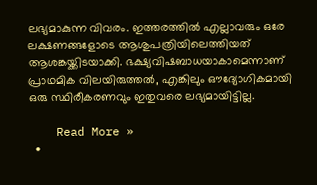ലഭ്യമാകുന്ന വിവരം. ഇത്തരത്തില്‍ എല്ലാവരും ഒരേ ലക്ഷണങ്ങളോടെ ആശുപത്രിയിലെത്തിയത് ആശങ്കയ്ക്കിടയാക്കി. ഭക്ഷ്യവിഷബാധയാകാമെന്നാണ് പ്രാഥമിക വിലയിരുത്തല്‍, എങ്കിലും ഔദ്യോഗികമായി ഒരു സ്ഥിരീകരണവും ഇതുവരെ ലഭ്യമായിട്ടില്ല.

    Read More »
  •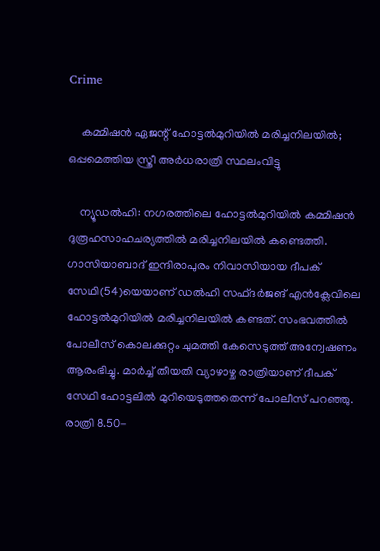Crime

    കമ്മിഷന്‍ ഏജന്റ് ഹോട്ടല്‍മുറിയില്‍ മരിച്ചനിലയില്‍; ഒപ്പമെത്തിയ സ്ത്രീ അര്‍ധരാത്രി സ്ഥലംവിട്ടു

    ന്യൂഡല്‍ഹി: നഗരത്തിലെ ഹോട്ടല്‍മുറിയില്‍ കമ്മിഷന്‍ ദുരൂഹസാഹചര്യത്തില്‍ മരിച്ചനിലയില്‍ കണ്ടെത്തി. ഗാസിയാബാദ് ഇന്ദിരാപുരം നിവാസിയായ ദീപക് സേഥി(54)യെയാണ് ഡല്‍ഹി സഫ്ദര്‍ജങ് എന്‍ക്ലേവിലെ ഹോട്ടല്‍മുറിയില്‍ മരിച്ചനിലയില്‍ കണ്ടത്. സംഭവത്തില്‍ പോലീസ് കൊലക്കുറ്റം ചുമത്തി കേസെടുത്ത് അന്വേഷണം ആരംഭിച്ചു. മാര്‍ച്ച് തീയതി വ്യാഴാഴ്ച രാത്രിയാണ് ദീപക് സേഥി ഹോട്ടലില്‍ മുറിയെടുത്തതെന്ന് പോലീസ് പറഞ്ഞു. രാത്രി 8.50-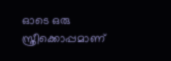ഓടെ ഒരു സ്ത്രീക്കൊപ്പമാണ്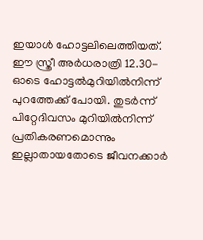ഇയാള്‍ ഹോട്ടലിലെത്തിയത്. ഈ സ്ത്രീ അര്‍ധരാത്രി 12.30-ഓടെ ഹോട്ടല്‍മുറിയില്‍നിന്ന് പുറത്തേക്ക് പോയി. തുടര്‍ന്ന് പിറ്റേദിവസം മുറിയില്‍നിന്ന് പ്രതികരണമൊന്നും ഇല്ലാതായതോടെ ജീവനക്കാര്‍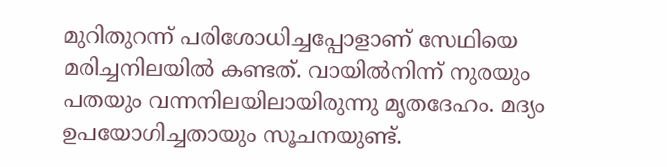മുറിതുറന്ന് പരിശോധിച്ചപ്പോളാണ് സേഥിയെ മരിച്ചനിലയില്‍ കണ്ടത്. വായില്‍നിന്ന് നുരയും പതയും വന്നനിലയിലായിരുന്നു മൃതദേഹം. മദ്യം ഉപയോഗിച്ചതായും സൂചനയുണ്ട്.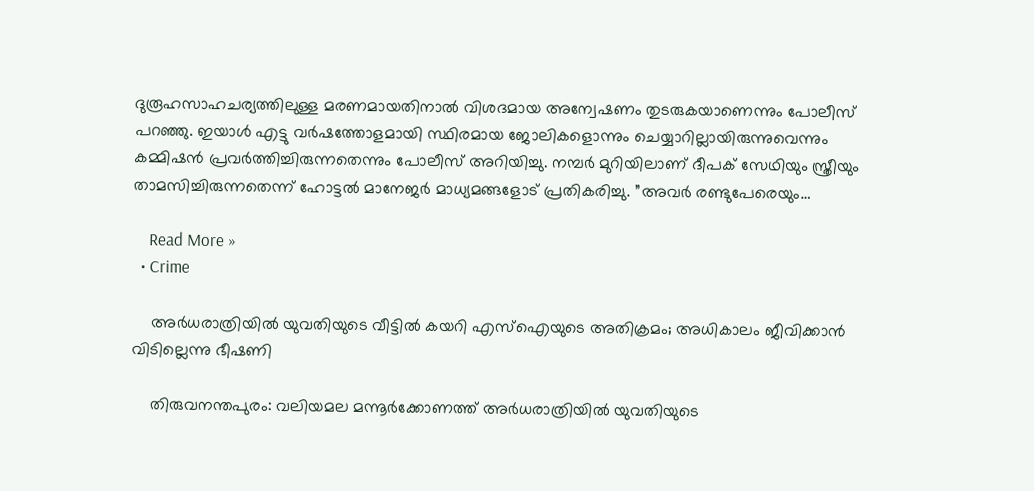ദുരൂഹസാഹചര്യത്തിലുള്ള മരണമായതിനാല്‍ വിശദമായ അന്വേഷണം തുടരുകയാണെന്നും പോലീസ് പറഞ്ഞു. ഇയാള്‍ എട്ടു വര്‍ഷത്തോളമായി സ്ഥിരമായ ജോലികളൊന്നും ചെയ്യാറില്ലായിരുന്നുവെന്നും കമ്മിഷന്‍ പ്രവര്‍ത്തിച്ചിരുന്നതെന്നും പോലീസ് അറിയിച്ചു. നമ്പര്‍ മുറിയിലാണ് ദീപക് സേഥിയും സ്ത്രീയും താമസിച്ചിരുന്നതെന്ന് ഹോട്ടല്‍ മാനേജര്‍ മാധ്യമങ്ങളോട് പ്രതികരിച്ചു. ”അവര്‍ രണ്ടുപേരെയും…

    Read More »
  • Crime

    അര്‍ധരാത്രിയില്‍ യുവതിയുടെ വീട്ടില്‍ കയറി എസ്‌ഐയുടെ അതിക്രമം; അധികാലം ജീവിക്കാന്‍ വിടില്ലെന്നു ഭീഷണി

    തിരുവനന്തപുരം: വലിയമല മന്നൂര്‍ക്കോണത്ത് അര്‍ധരാത്രിയില്‍ യുവതിയുടെ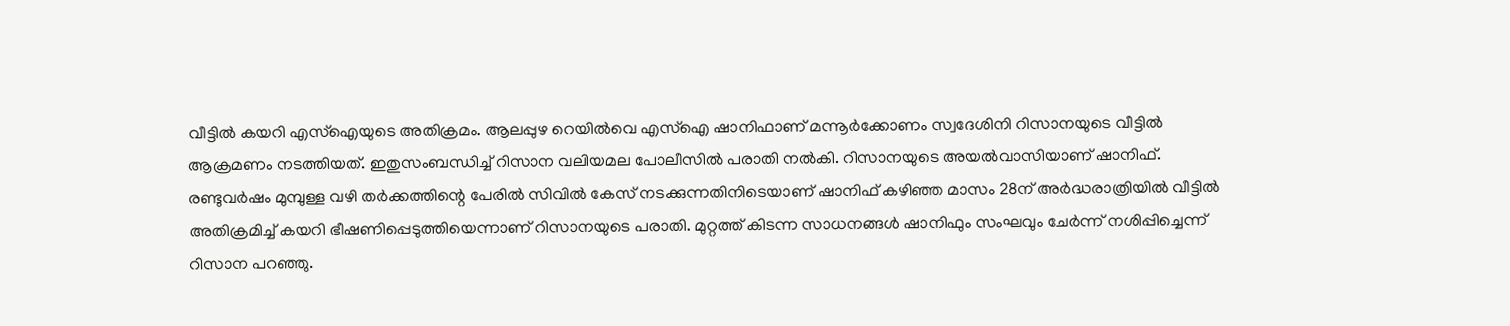വീട്ടില്‍ കയറി എസ്‌ഐയുടെ അതിക്രമം. ആലപ്പുഴ റെയില്‍വെ എസ്‌ഐ ഷാനിഫാണ് മന്നൂര്‍ക്കോണം സ്വദേശിനി റിസാനയുടെ വീട്ടില്‍ ആക്രമണം നടത്തിയത്. ഇതുസംബന്ധിച്ച് റിസാന വലിയമല പോലീസില്‍ പരാതി നല്‍കി. റിസാനയുടെ അയല്‍വാസിയാണ് ഷാനിഫ്. രണ്ടുവര്‍ഷം മുമ്പുള്ള വഴി തര്‍ക്കത്തിന്റെ പേരില്‍ സിവില്‍ കേസ് നടക്കുന്നതിനിടെയാണ് ഷാനിഫ് കഴിഞ്ഞ മാസം 28ന് അര്‍ദ്ധരാത്രിയില്‍ വീട്ടില്‍ അതിക്രമിച്ച് കയറി ഭീഷണിപ്പെടുത്തിയെന്നാണ് റിസാനയുടെ പരാതി. മുറ്റത്ത് കിടന്ന സാധനങ്ങള്‍ ഷാനിഫും സംഘവും ചേര്‍ന്ന് നശിപ്പിച്ചെന്ന് റിസാന പറഞ്ഞു.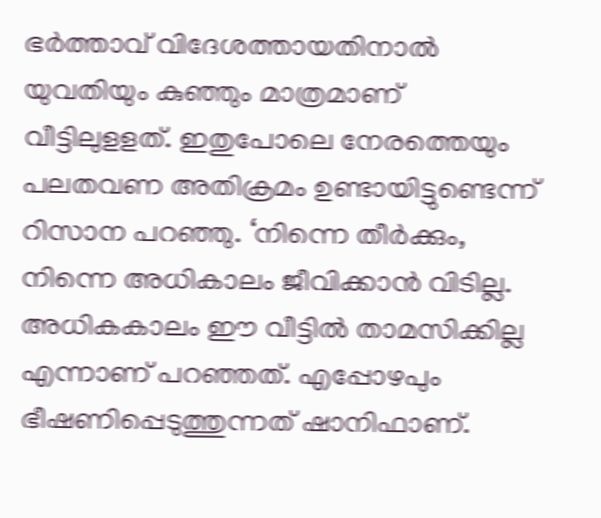ഭര്‍ത്താവ് വിദേശത്തായതിനാല്‍ യുവതിയും കുഞ്ഞും മാത്രമാണ് വീട്ടിലുളളത്. ഇതുപോലെ നേരത്തെയും പലതവണ അതിക്രമം ഉണ്ടായിട്ടുണ്ടെന്ന് റിസാന പറഞ്ഞു. ‘നിന്നെ തീര്‍ക്കും, നിന്നെ അധികാലം ജീവിക്കാന്‍ വിടില്ല. അധികകാലം ഈ വീട്ടില്‍ താമസിക്കില്ല എന്നാണ് പറഞ്ഞത്. എപ്പോഴപും ഭീഷണിപ്പെടുത്തുന്നത് ഷാനിഫാണ്.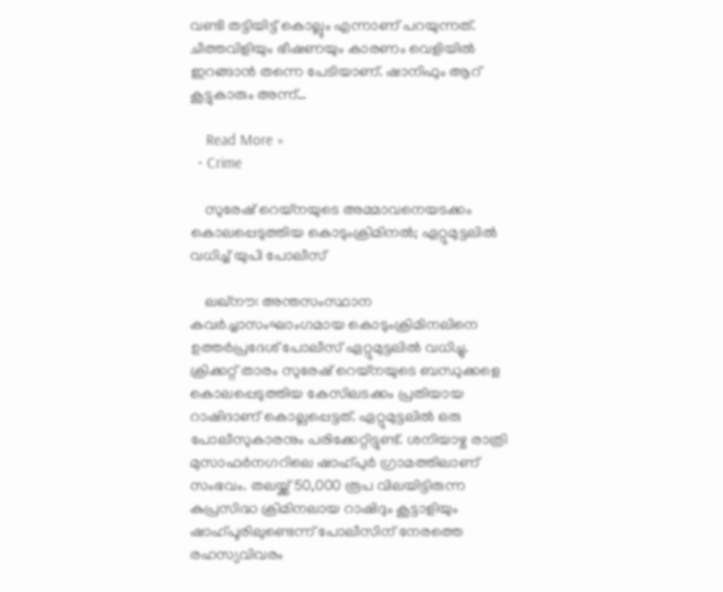വണ്ടി തട്ടിയിട്ട് കൊല്ലും എന്നാണ് പറയുന്നത്. ചീത്തവിളിയും ഭീഷണയും കാരണം വെളിയില്‍ ഇറങ്ങാന്‍ തന്നെ പേടിയാണ്. ഷാനിഫും ആറ് കൂട്ടുകാരും അന്ന്…

    Read More »
  • Crime

    സുരേഷ് റെയ്‌നയുടെ അമ്മാവനെയടക്കം കൊലപ്പെടുത്തിയ കൊടുംക്രിമിനല്‍; ഏറ്റുമുട്ടലില്‍ വധിച്ച് യുപി പോലീസ്

    ലഖ്‌നൗ: അന്തസംസ്ഥാന കവര്‍ച്ചാസംഘാംഗമായ കൊടുംക്രിമിനലിനെ ഉത്തര്‍പ്രദേശ് പോലീസ് ഏറ്റുമുട്ടലില്‍ വധിച്ചു. ക്രിക്കറ്റ് താരം സുരേഷ് റെയ്നയുടെ ബന്ധുക്കളെ കൊലപ്പെടുത്തിയ കേസിലടക്കം പ്രതിയായ റാഷിദാണ് കൊല്ലപ്പെട്ടത്. ഏറ്റുമുട്ടലില്‍ ഒരു പോലീസുകാരനും പരിക്കേറ്റിട്ടുണ്ട്. ശനിയാഴ്ച രാത്രി മുസാഫര്‍നഗറിലെ ഷാഹ്പുര്‍ ഗ്രാമത്തിലാണ് സംഭവം. തലയ്ക്ക് 50,000 രൂപ വിലയിട്ടിരുന്ന കുപ്രസിദ്ധ ക്രിമിനലായ റാഷിദും കൂട്ടാളിയും ഷാഹ്പൂരിലുണ്ടെന്ന് പോലീസിന് നേരത്തെ രഹസ്യവിവരം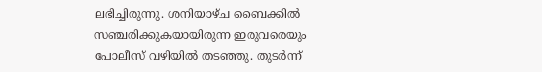ലഭിച്ചിരുന്നു. ശനിയാഴ്ച ബൈക്കില്‍ സഞ്ചരിക്കുകയായിരുന്ന ഇരുവരെയും പോലീസ് വഴിയില്‍ തടഞ്ഞു. തുടര്‍ന്ന്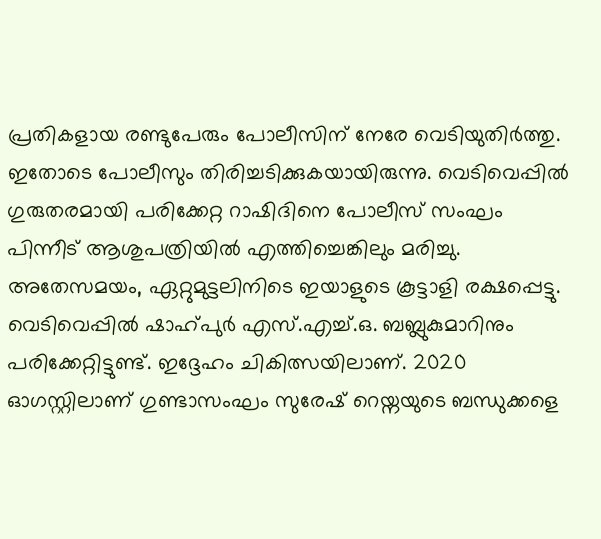പ്രതികളായ രണ്ടുപേരും പോലീസിന് നേരേ വെടിയുതിര്‍ത്തു. ഇതോടെ പോലീസും തിരിച്ചടിക്കുകയായിരുന്നു. വെടിവെപ്പില്‍ ഗുരുതരമായി പരിക്കേറ്റ റാഷിദിനെ പോലീസ് സംഘം പിന്നീട് ആശുപത്രിയില്‍ എത്തിച്ചെങ്കിലും മരിച്ചു. അതേസമയം, ഏറ്റുമുട്ടലിനിടെ ഇയാളുടെ കൂട്ടാളി രക്ഷപ്പെട്ടു. വെടിവെപ്പില്‍ ഷാഹ്പുര്‍ എസ്.എച്ച്.ഒ. ബബ്ലുകുമാറിനും പരിക്കേറ്റിട്ടുണ്ട്. ഇദ്ദേഹം ചികിത്സയിലാണ്. 2020 ഓഗസ്റ്റിലാണ് ഗുണ്ടാസംഘം സുരേഷ് റെയ്നയുടെ ബന്ധുക്കളെ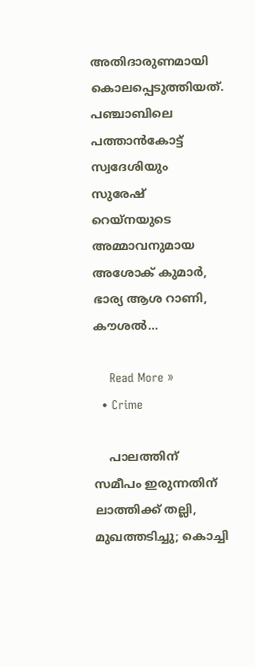അതിദാരുണമായി കൊലപ്പെടുത്തിയത്. പഞ്ചാബിലെ പത്താന്‍കോട്ട് സ്വദേശിയും സുരേഷ് റെയ്നയുടെ അമ്മാവനുമായ അശോക് കുമാര്‍, ഭാര്യ ആശ റാണി, കൗശല്‍…

    Read More »
  • Crime

    പാലത്തിന് സമീപം ഇരുന്നതിന് ലാത്തിക്ക് തല്ലി, മുഖത്തടിച്ചു; കൊച്ചി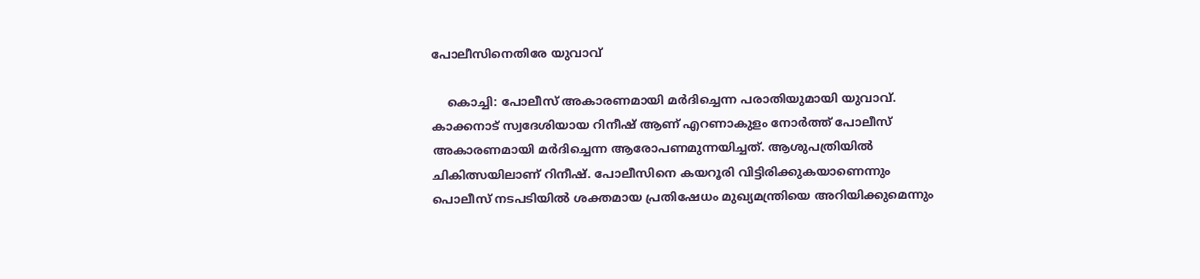പോലീസിനെതിരേ യുവാവ്

    കൊച്ചി: പോലീസ് അകാരണമായി മര്‍ദിച്ചെന്ന പരാതിയുമായി യുവാവ്. കാക്കനാട് സ്വദേശിയായ റിനീഷ് ആണ് എറണാകുളം നോര്‍ത്ത് പോലീസ് അകാരണമായി മര്‍ദിച്ചെന്ന ആരോപണമുന്നയിച്ചത്. ആശുപത്രിയില്‍ ചികിത്സയിലാണ് റിനീഷ്. പോലീസിനെ കയറൂരി വിട്ടിരിക്കുകയാണെന്നും പൊലീസ് നടപടിയില്‍ ശക്തമായ പ്രതിഷേധം മുഖ്യമന്ത്രിയെ അറിയിക്കുമെന്നും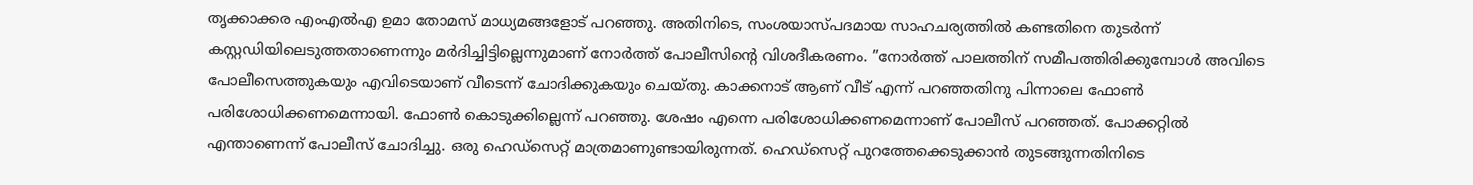തൃക്കാക്കര എംഎല്‍എ ഉമാ തോമസ് മാധ്യമങ്ങളോട് പറഞ്ഞു. അതിനിടെ, സംശയാസ്പദമായ സാഹചര്യത്തില്‍ കണ്ടതിനെ തുടര്‍ന്ന് കസ്റ്റഡിയിലെടുത്തതാണെന്നും മര്‍ദിച്ചിട്ടില്ലെന്നുമാണ് നോര്‍ത്ത് പോലീസിന്റെ വിശദീകരണം. ”നോര്‍ത്ത് പാലത്തിന് സമീപത്തിരിക്കുമ്പോള്‍ അവിടെ പോലീസെത്തുകയും എവിടെയാണ് വീടെന്ന് ചോദിക്കുകയും ചെയ്തു. കാക്കനാട് ആണ് വീട് എന്ന് പറഞ്ഞതിനു പിന്നാലെ ഫോണ്‍ പരിശോധിക്കണമെന്നായി. ഫോണ്‍ കൊടുക്കില്ലെന്ന് പറഞ്ഞു. ശേഷം എന്നെ പരിശോധിക്കണമെന്നാണ് പോലീസ് പറഞ്ഞത്. പോക്കറ്റില്‍ എന്താണെന്ന് പോലീസ് ചോദിച്ചു. ഒരു ഹെഡ്‌സെറ്റ് മാത്രമാണുണ്ടായിരുന്നത്. ഹെഡ്‌സെറ്റ് പുറത്തേക്കെടുക്കാന്‍ തുടങ്ങുന്നതിനിടെ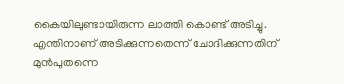കൈയിലുണ്ടായിരുന്ന ലാത്തി കൊണ്ട് അടിച്ചു. എന്തിനാണ് അടിക്കുന്നതെന്ന് ചോദിക്കുന്നതിന് മുന്‍പുതന്നെ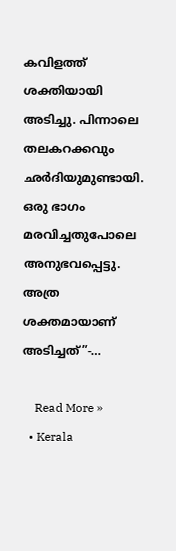കവിളത്ത് ശക്തിയായി അടിച്ചു. പിന്നാലെ തലകറക്കവും ഛര്‍ദിയുമുണ്ടായി. ഒരു ഭാഗം മരവിച്ചതുപോലെ അനുഭവപ്പെട്ടു. അത്ര ശക്തമായാണ് അടിച്ചത്”-…

    Read More »
  • Kerala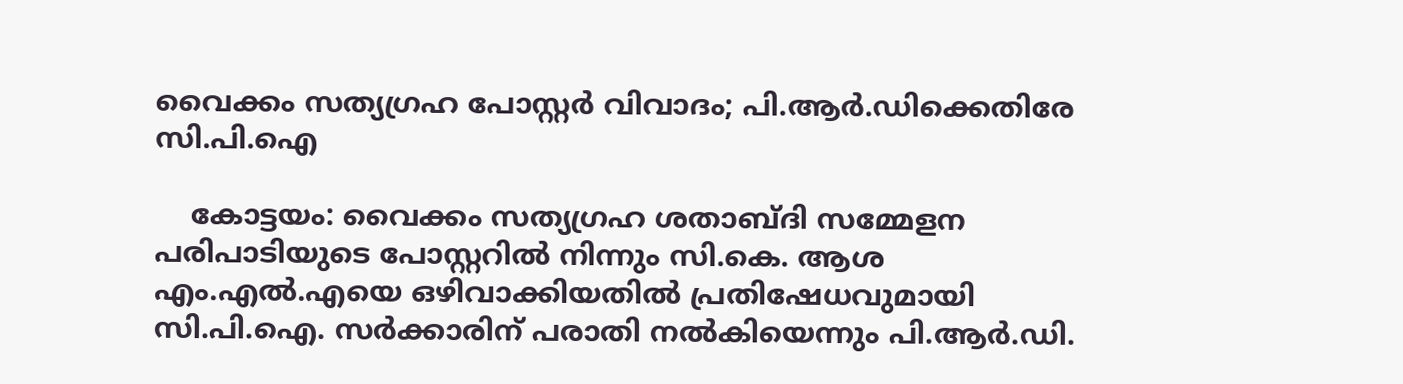വൈക്കം സത്യഗ്രഹ പോസ്റ്റര്‍ വിവാദം; പി.ആര്‍.ഡിക്കെതിരേ സി.പി.ഐ

    കോട്ടയം: വൈക്കം സത്യഗ്രഹ ശതാബ്ദി സമ്മേളന പരിപാടിയുടെ പോസ്റ്ററില്‍ നിന്നും സി.കെ. ആശ എം.എല്‍.എയെ ഒഴിവാക്കിയതില്‍ പ്രതിഷേധവുമായി സി.പി.ഐ. സര്‍ക്കാരിന് പരാതി നല്‍കിയെന്നും പി.ആര്‍.ഡി.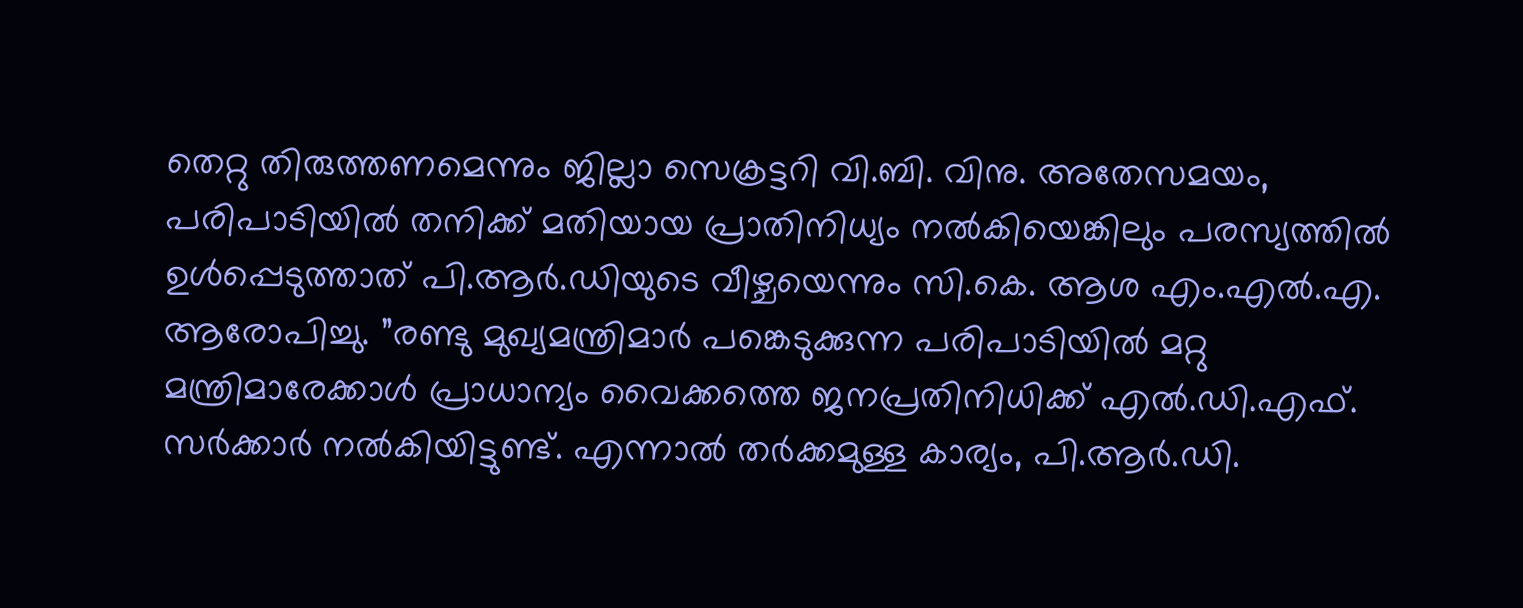തെറ്റു തിരുത്തണമെന്നും ജില്ലാ സെക്രട്ടറി വി.ബി. വിനു. അതേസമയം, പരിപാടിയില്‍ തനിക്ക് മതിയായ പ്രാതിനിധ്യം നല്‍കിയെങ്കിലും പരസ്യത്തില്‍ ഉള്‍പ്പെടുത്താത് പി.ആര്‍.ഡിയുടെ വീഴ്ചയെന്നും സി.കെ. ആശ എം.എല്‍.എ. ആരോപിച്ചു. ”രണ്ടു മുഖ്യമന്ത്രിമാര്‍ പങ്കെടുക്കുന്ന പരിപാടിയില്‍ മറ്റു മന്ത്രിമാരേക്കാള്‍ പ്രാധാന്യം വൈക്കത്തെ ജനപ്രതിനിധിക്ക് എല്‍.ഡി.എഫ്. സര്‍ക്കാര്‍ നല്‍കിയിട്ടുണ്ട്. എന്നാല്‍ തര്‍ക്കമുള്ള കാര്യം, പി.ആര്‍.ഡി.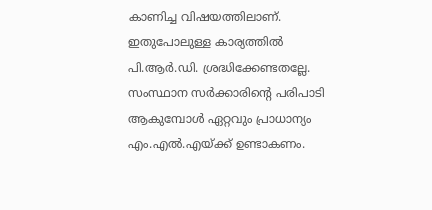കാണിച്ച വിഷയത്തിലാണ്. ഇതുപോലുള്ള കാര്യത്തില്‍ പി.ആര്‍.ഡി. ശ്രദ്ധിക്കേണ്ടതല്ലേ. സംസ്ഥാന സര്‍ക്കാരിന്റെ പരിപാടി ആകുമ്പോള്‍ ഏറ്റവും പ്രാധാന്യം എം.എല്‍.എയ്ക്ക് ഉണ്ടാകണം.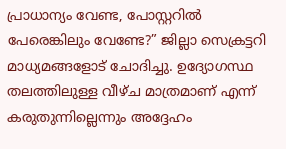പ്രാധാന്യം വേണ്ട, പോസ്റ്ററില്‍ പേരെങ്കിലും വേണ്ടേ?” ജില്ലാ സെക്രട്ടറി മാധ്യമങ്ങളോട് ചോദിച്ചു. ഉദ്യോഗസ്ഥ തലത്തിലുള്ള വീഴ്ച മാത്രമാണ് എന്ന് കരുതുന്നില്ലെന്നും അദ്ദേഹം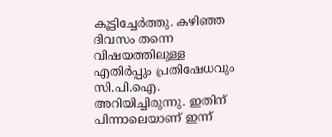കൂട്ടിച്ചേര്‍ത്തു. കഴിഞ്ഞ ദിവസം തന്നെ വിഷയത്തിലുള്ള എതിര്‍പ്പും പ്രതിഷേധവും സി.പി.ഐ. അറിയിച്ചിരുന്നു. ഇതിന് പിന്നാലെയാണ് ഇന്ന്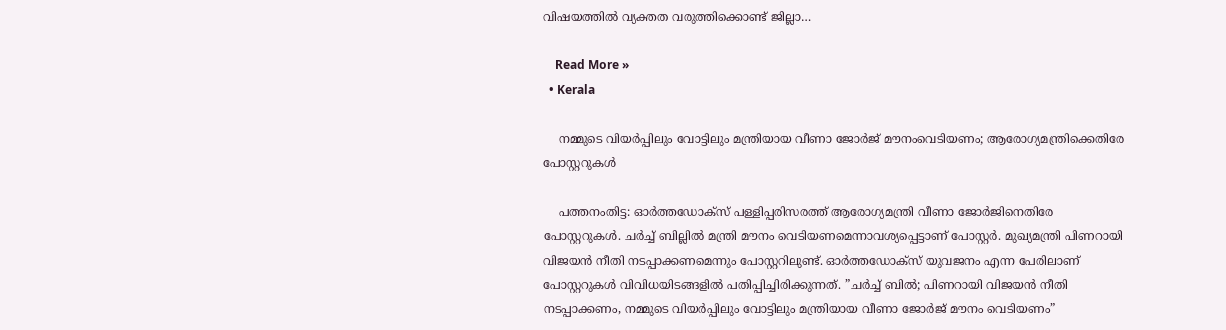വിഷയത്തില്‍ വ്യക്തത വരുത്തിക്കൊണ്ട് ജില്ലാ…

    Read More »
  • Kerala

    നമ്മുടെ വിയര്‍പ്പിലും വോട്ടിലും മന്ത്രിയായ വീണാ ജോര്‍ജ് മൗനംവെടിയണം; ആരോഗ്യമന്ത്രിക്കെതിരേ പോസ്റ്ററുകള്‍

    പത്തനംതിട്ട: ഓര്‍ത്തഡോക്സ് പള്ളിപ്പരിസരത്ത് ആരോഗ്യമന്ത്രി വീണാ ജോര്‍ജിനെതിരേ പോസ്റ്ററുകള്‍. ചര്‍ച്ച് ബില്ലില്‍ മന്ത്രി മൗനം വെടിയണമെന്നാവശ്യപ്പെട്ടാണ് പോസ്റ്റര്‍. മുഖ്യമന്ത്രി പിണറായി വിജയന്‍ നീതി നടപ്പാക്കണമെന്നും പോസ്റ്ററിലുണ്ട്. ഓര്‍ത്തഡോക്സ് യുവജനം എന്ന പേരിലാണ് പോസ്റ്ററുകള്‍ വിവിധയിടങ്ങളില്‍ പതിപ്പിച്ചിരിക്കുന്നത്. ”ചര്‍ച്ച് ബില്‍; പിണറായി വിജയന്‍ നീതി നടപ്പാക്കണം, നമ്മുടെ വിയര്‍പ്പിലും വോട്ടിലും മന്ത്രിയായ വീണാ ജോര്‍ജ് മൗനം വെടിയണം”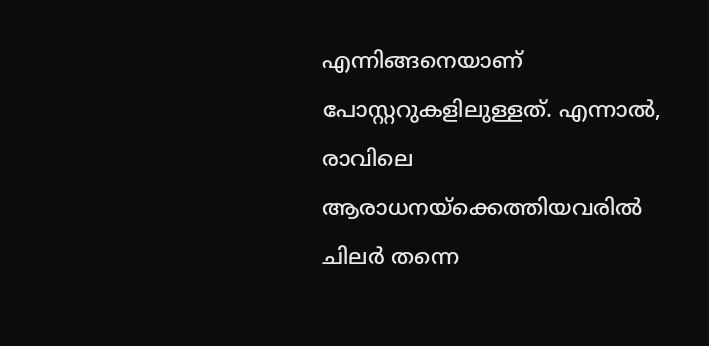എന്നിങ്ങനെയാണ് പോസ്റ്ററുകളിലുള്ളത്. എന്നാല്‍, രാവിലെ ആരാധനയ്ക്കെത്തിയവരില്‍ ചിലര്‍ തന്നെ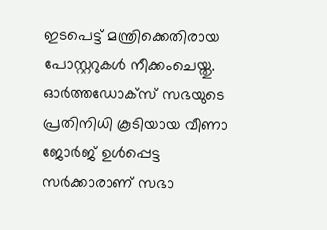ഇടപെട്ട് മന്ത്രിക്കെതിരായ പോസ്റ്ററുകള്‍ നീക്കംചെയ്തു. ഓര്‍ത്തഡോക്സ് സഭയുടെ പ്രതിനിധി കൂടിയായ വീണാ ജോര്‍ജ് ഉള്‍പ്പെട്ട സര്‍ക്കാരാണ് സഭാ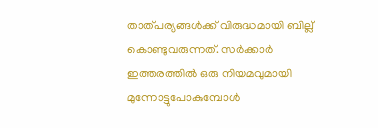താത്പര്യങ്ങള്‍ക്ക് വിരുദ്ധമായി ബില്ല് കൊണ്ടുവരുന്നത്. സര്‍ക്കാര്‍ ഇത്തരത്തില്‍ ഒരു നിയമവുമായി മുന്നോട്ടുപോകുമ്പോള്‍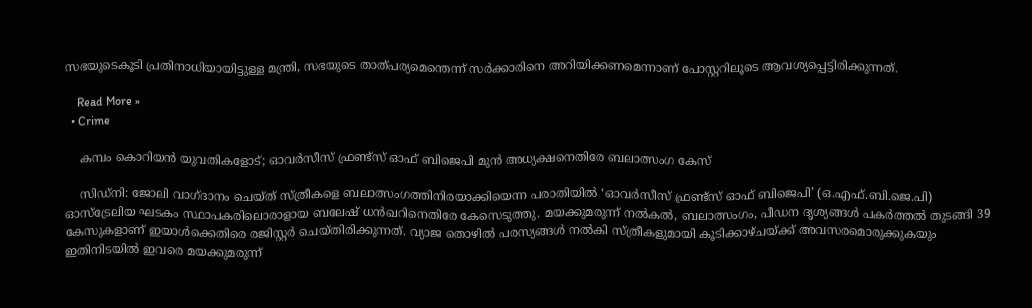സഭയുടെകൂടി പ്രതിനാധിയായിട്ടുള്ള മന്ത്രി, സഭയുടെ താത്പര്യമെന്തെന്ന് സര്‍ക്കാരിനെ അറിയിക്കണമെന്നാണ് പോസ്റ്ററിലൂടെ ആവശ്യപ്പെട്ടിരിക്കുന്നത്.

    Read More »
  • Crime

    കമ്പം കൊറിയന്‍ യുവതികളോട്; ഓവര്‍സീസ് ഫ്രണ്ട്‌സ് ഓഫ് ബിജെപി മുന്‍ അധ്യക്ഷനെതിരേ ബലാത്സംഗ കേസ്

    സിഡ്‌നി: ജോലി വാഗ്ദാനം ചെയ്ത് സ്ത്രീകളെ ബലാത്സംഗത്തിനിരയാക്കിയെന്ന പരാതിയില്‍ ‘ഓവര്‍സീസ് ഫ്രണ്ട്‌സ് ഓഫ് ബിജെപി’ (ഒ.എഫ്.ബി.ജെ.പി) ഓസ്‌ട്രേലിയ ഘടകം സ്ഥാപകരിലൊരാളായ ബലേഷ് ധന്‍ഖറിനെതിരേ കേസെടുത്തു. മയക്കുമരുന്ന് നല്‍കല്‍, ബലാത്സംഗം, പീഡന ദൃശ്യങ്ങള്‍ പകര്‍ത്തല്‍ തുടങ്ങി 39 കേസുകളാണ് ഇയാള്‍ക്കെതിരെ രജിസ്റ്റര്‍ ചെയ്തിരിക്കുന്നത്. വ്യാജ തൊഴില്‍ പരസ്യങ്ങള്‍ നല്‍കി സ്ത്രീകളുമായി കൂടിക്കാഴ്ചയ്ക്ക് അവസരമൊരുക്കുകയും ഇതിനിടയില്‍ ഇവരെ മയക്കുമരുന്ന്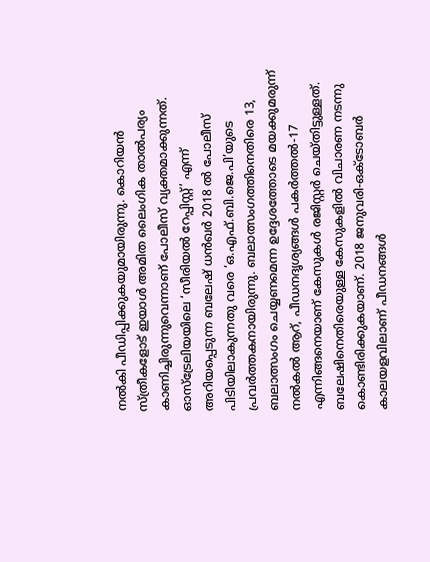നല്‍കി പീഡിപ്പിക്കുകയുമായിരുന്നു. കൊറിയന്‍ സ്ത്രീകളോട് ഇയാള്‍ അമിത ലൈംഗിക താല്‍പര്യം കാണിച്ചിരുന്നുവെന്നാണ് പോലീസ് വ്യക്തമാക്കുന്നത്. ഓസ്‌ട്രേലിയയിലെ ‘സീരിയല്‍ റേപ്പിസ്റ്റ്’ എന്ന് അറിയപ്പെടുന്ന ബലേഷ് ധന്‍ഖര്‍ 2018 ല്‍ പോലീസ് പിടിയിലാകുന്നതു വരെ ‘ഒ.എഫ്.ബി.ജെ.പി’യുടെ പ്രവര്‍ത്തകനായിരുന്നു. ബലാത്സംഗത്തിനെതിരെ 13, ബലാത്സംഗം ചെയ്യണമെന്ന ഉദ്ദേശത്തോടെ മയക്കുമരുന്ന് നല്‍കല്‍ ആറ്, പീഡനദൃശ്യങ്ങള്‍ പകര്‍ത്തല്‍-17 എന്നിങ്ങനെയാണ് കേസുകള്‍ രജിസ്റ്റര്‍ ചെയ്തിട്ടുള്ളത്. ബലേഷിനെതിരെയുള്ള കേസുകളില്‍ വിചാരണ നടന്നു കൊണ്ടിരിക്കുകയാണ്. 2018 ജനുവരി-ഒക്ടോബര്‍ കാലയളവിലാണ് പീഡനങ്ങള്‍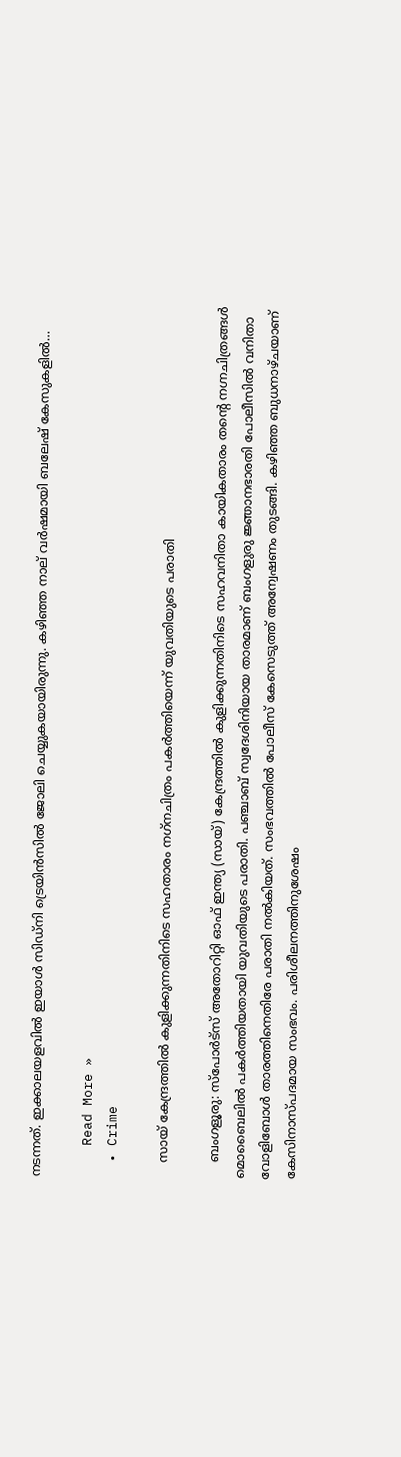നടന്നത്. ഇക്കാലയളവില്‍ ഇയാള്‍ സിഡ്‌നി ട്രെയിന്‍സില്‍ ജോലി ചെയ്യുകയായിരുന്നു. കഴിഞ്ഞ നാല് വര്‍ഷമായി ബലേഷ് കേസുകളില്‍…

    Read More »
  • Crime

    സായ് കേന്ദ്രത്തില്‍ കുളിക്കുന്നതിനിടെ സഹതാരം നഗ്‌നചിത്രം പകര്‍ത്തിയെന്ന് യുവതിയുടെ പരാതി

    ബംഗളൂരു: സ്പോര്‍ട്‌സ് അതോറിറ്റി ഓഫ് ഇന്ത്യ (സായ്) കേന്ദ്രത്തില്‍ കുളിക്കുന്നതിനിടെ സഹവനിതാ കായികതാരം തന്റെ നഗ്നചിത്രങ്ങള്‍ മൊബൈലില്‍ പകര്‍ത്തിയതായി യുവതിയുടെ പരാതി. പഞ്ചാബ് സ്വദേശിനിയായ താരമാണ് ബംഗളുരു ജ്ഞാനഭാരതി പോലീസില്‍ വനിതാ വോളിബോള്‍ താരത്തിനെതിരേ പരാതി നല്‍കിയത്. സംഭവത്തില്‍ പോലീസ് കേസെടുത്ത് അന്വേഷണം തുടങ്ങി. കഴിഞ്ഞ ബുധനാഴ്ചയാണ് കേസിനാസ്പദമായ സംഭവം. പരിശീലനത്തിനുശേഷം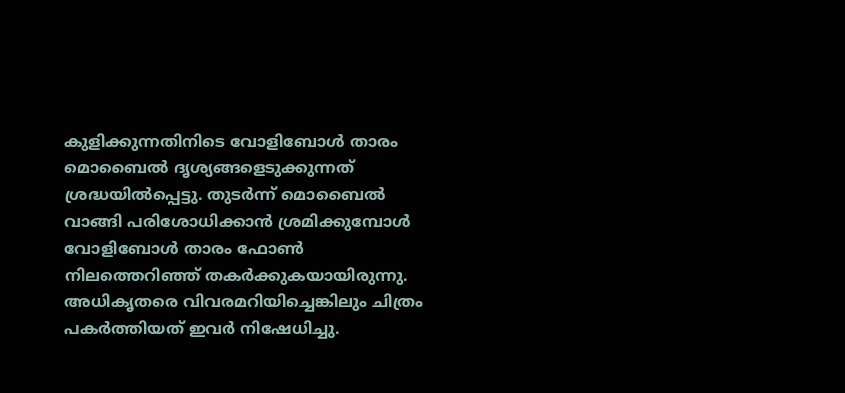കുളിക്കുന്നതിനിടെ വോളിബോള്‍ താരം മൊബൈല്‍ ദൃശ്യങ്ങളെടുക്കുന്നത് ശ്രദ്ധയില്‍പ്പെട്ടു. തുടര്‍ന്ന് മൊബൈല്‍ വാങ്ങി പരിശോധിക്കാന്‍ ശ്രമിക്കുമ്പോള്‍ വോളിബോള്‍ താരം ഫോണ്‍ നിലത്തെറിഞ്ഞ് തകര്‍ക്കുകയായിരുന്നു. അധികൃതരെ വിവരമറിയിച്ചെങ്കിലും ചിത്രം പകര്‍ത്തിയത് ഇവര്‍ നിഷേധിച്ചു.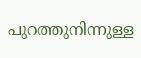പുറത്തുനിന്നുള്ള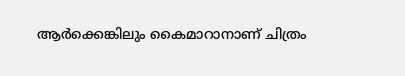ആര്‍ക്കെങ്കിലും കൈമാറാനാണ് ചിത്രം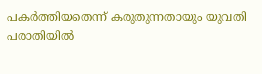പകര്‍ത്തിയതെന്ന് കരുതുന്നതായും യുവതി പരാതിയില്‍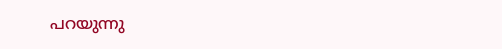പറയുന്നു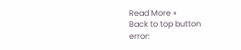Read More »
Back to top button
error: